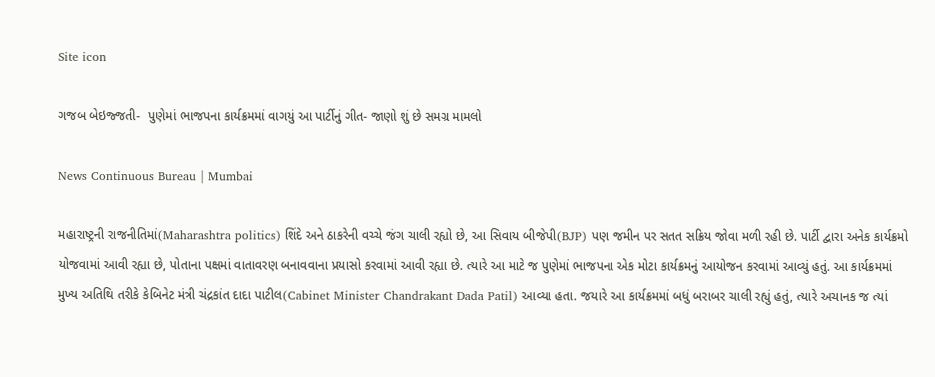Site icon

ગજબ બેઇજ્જતી-  પુણેમાં ભાજપના કાર્યક્રમમાં વાગયું આ પાર્ટીનું ગીત- જાણો શું છે સમગ્ર મામલો

News Continuous Bureau | Mumbai

મહારાષ્ટ્રની રાજનીતિમાં(Maharashtra politics) શિંદે અને ઠાકરેની વચ્ચે જંગ ચાલી રહ્યો છે, આ સિવાય બીજેપી(BJP) પણ જમીન પર સતત સક્રિય જોવા મળી રહી છે. પાર્ટી દ્વારા અનેક કાર્યક્રમો યોજવામાં આવી રહ્યા છે, પોતાના પક્ષમાં વાતાવરણ બનાવવાના પ્રયાસો કરવામાં આવી રહ્યા છે. ત્યારે આ માટે જ પુણેમાં ભાજપના એક મોટા કાર્યક્રમનું આયોજન કરવામાં આવ્યું હતું. આ કાર્યક્રમમાં મુખ્ય અતિથિ તરીકે કેબિનેટ મંત્રી ચંદ્રકાંત દાદા પાટીલ(Cabinet Minister Chandrakant Dada Patil) આવ્યા હતા. જયારે આ કાર્યક્રમમાં બધું બરાબર ચાલી રહ્યું હતું, ત્યારે અચાનક જ ત્યાં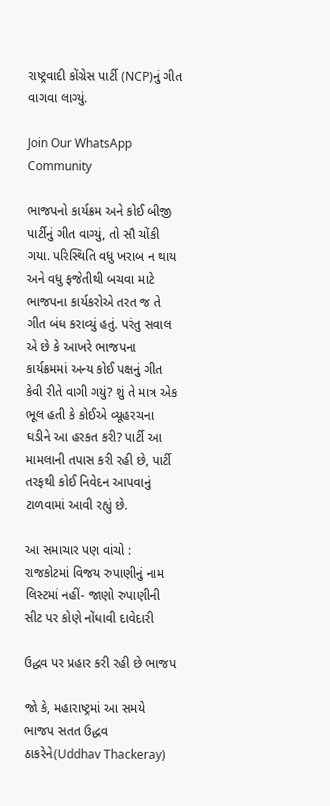રાષ્ટ્રવાદી કોંગ્રેસ પાર્ટી (NCP)નું ગીત વાગવા લાગ્યું.

Join Our WhatsApp Community

ભાજપનો કાર્યક્રમ અને કોઈ બીજી પાર્ટીનું ગીત વાગ્યું, તો સૌ ચોંકી ગયા. પરિસ્થિતિ વધુ ખરાબ ન થાય અને વધુ ફજેતીથી બચવા માટે ભાજપના કાર્યકરોએ તરત જ તે ગીત બંધ કરાવ્યું હતું. પરંતુ સવાલ એ છે કે આખરે ભાજપના કાર્યક્રમમાં અન્ય કોઈ પક્ષનું ગીત કેવી રીતે વાગી ગયું? શું તે માત્ર એક ભૂલ હતી કે કોઈએ વ્યૂહરચના ઘડીને આ હરકત કરી? પાર્ટી આ મામલાની તપાસ કરી રહી છે, પાર્ટી તરફથી કોઈ નિવેદન આપવાનું ટાળવામાં આવી રહ્યું છે.

આ સમાચાર પણ વાંચો :  રાજકોટમાં વિજય રુપાણીનું નામ લિસ્ટમાં નહીં- જાણો રુપાણીની સીટ પર કોણે નોંધાવી દાવેદારી

ઉદ્ધવ પર પ્રહાર કરી રહી છે ભાજપ

જો કે, મહારાષ્ટ્રમાં આ સમયે ભાજપ સતત ઉદ્ધવ ઠાકરેને(Uddhav Thackeray)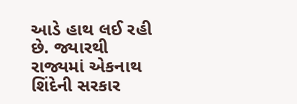આડે હાથ લઈ રહી છે. જ્યારથી રાજ્યમાં એકનાથ શિંદેની સરકાર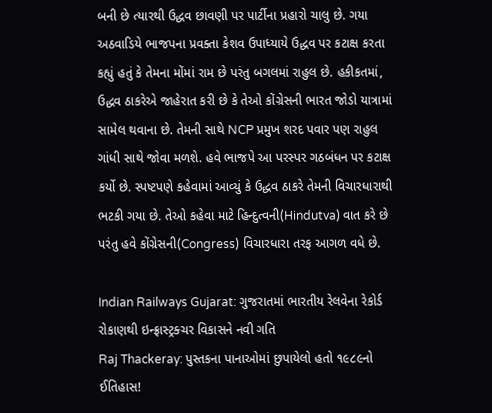બની છે ત્યારથી ઉદ્ધવ છાવણી પર પાર્ટીના પ્રહારો ચાલુ છે. ગયા અઠવાડિયે ભાજપના પ્રવક્તા કેશવ ઉપાધ્યાયે ઉદ્ધવ પર કટાક્ષ કરતા કહ્યું હતું કે તેમના મોંમાં રામ છે પરંતુ બગલમાં રાહુલ છે. હકીકતમાં, ઉદ્ધવ ઠાકરેએ જાહેરાત કરી છે કે તેઓ કોંગ્રેસની ભારત જોડો યાત્રામાં સામેલ થવાના છે. તેમની સાથે NCP પ્રમુખ શરદ પવાર પણ રાહુલ ગાંધી સાથે જોવા મળશે. હવે ભાજપે આ પરસ્પર ગઠબંધન પર કટાક્ષ કર્યો છે. સ્પષ્ટપણે કહેવામાં આવ્યું કે ઉદ્ધવ ઠાકરે તેમની વિચારધારાથી ભટકી ગયા છે. તેઓ કહેવા માટે હિન્દુત્વની(Hindutva) વાત કરે છે પરંતુ હવે કોંગ્રેસની(Congress) વિચારધારા તરફ આગળ વધે છે.

Indian Railways Gujarat: ગુજરાતમાં ભારતીય રેલવેના રેકોર્ડ રોકાણથી ઇન્ફ્રાસ્ટ્રક્ચર વિકાસને નવી ગતિ
Raj Thackeray: પુસ્તકના પાનાઓમાં છુપાયેલો હતો ૧૯૮૯નો ઈતિહાસ!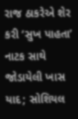રાજ ઠાકરેએ શેર કરી ‘સુખ પાહતા’ નાટક સાથે જોડાયેલી ખાસ યાદ; સોશિયલ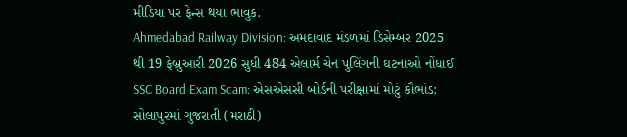મીડિયા પર ફેન્સ થયા ભાવુક.
Ahmedabad Railway Division: અમદાવાદ મંડળમાં ડિસેમ્બર 2025 થી 19 ફેબ્રુઆરી 2026 સુધી 484 એલાર્મ ચેન પુલિંગની ઘટનાઓ નોંધાઈ
SSC Board Exam Scam: એસએસસી બોર્ડની પરીક્ષામાં મોટું કૌભાંડ: સોલાપુરમાં ગુજરાતી (મરાઠી)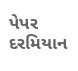પેપર દરમિયાન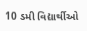10 ડમી વિદ્યાર્થીઓ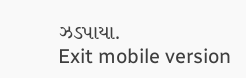ઝડપાયા.
Exit mobile version